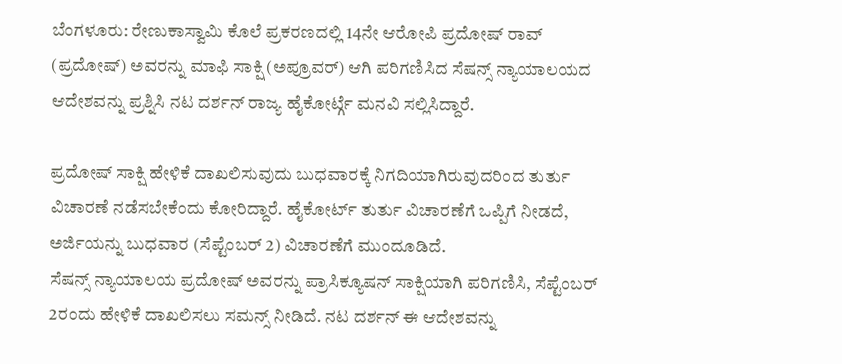ಬೆಂಗಳೂರು: ರೇಣುಕಾಸ್ವಾಮಿ ಕೊಲೆ ಪ್ರಕರಣದಲ್ಲಿ 14ನೇ ಆರೋಪಿ ಪ್ರದೋಷ್ ರಾವ್ (ಪ್ರದೋಷ್) ಅವರನ್ನು ಮಾಫಿ ಸಾಕ್ಷಿ (ಅಪ್ರೂವರ್) ಆಗಿ ಪರಿಗಣಿಸಿದ ಸೆಷನ್ಸ್ ನ್ಯಾಯಾಲಯದ ಆದೇಶವನ್ನು ಪ್ರಶ್ನಿಸಿ ನಟ ದರ್ಶನ್ ರಾಜ್ಯ ಹೈಕೋರ್ಟ್ಗೆ ಮನವಿ ಸಲ್ಲಿಸಿದ್ದಾರೆ.

ಪ್ರದೋಷ್ ಸಾಕ್ಷಿ ಹೇಳಿಕೆ ದಾಖಲಿಸುವುದು ಬುಧವಾರಕ್ಕೆ ನಿಗದಿಯಾಗಿರುವುದರಿಂದ ತುರ್ತು ವಿಚಾರಣೆ ನಡೆಸಬೇಕೆಂದು ಕೋರಿದ್ದಾರೆ. ಹೈಕೋರ್ಟ್ ತುರ್ತು ವಿಚಾರಣೆಗೆ ಒಪ್ಪಿಗೆ ನೀಡದೆ, ಅರ್ಜಿಯನ್ನು ಬುಧವಾರ (ಸೆಪ್ಟೆಂಬರ್ 2) ವಿಚಾರಣೆಗೆ ಮುಂದೂಡಿದೆ.
ಸೆಷನ್ಸ್ ನ್ಯಾಯಾಲಯ ಪ್ರದೋಷ್ ಅವರನ್ನು ಪ್ರಾಸಿಕ್ಯೂಷನ್ ಸಾಕ್ಷಿಯಾಗಿ ಪರಿಗಣಿಸಿ, ಸೆಪ್ಟೆಂಬರ್ 2ರಂದು ಹೇಳಿಕೆ ದಾಖಲಿಸಲು ಸಮನ್ಸ್ ನೀಡಿದೆ. ನಟ ದರ್ಶನ್ ಈ ಆದೇಶವನ್ನು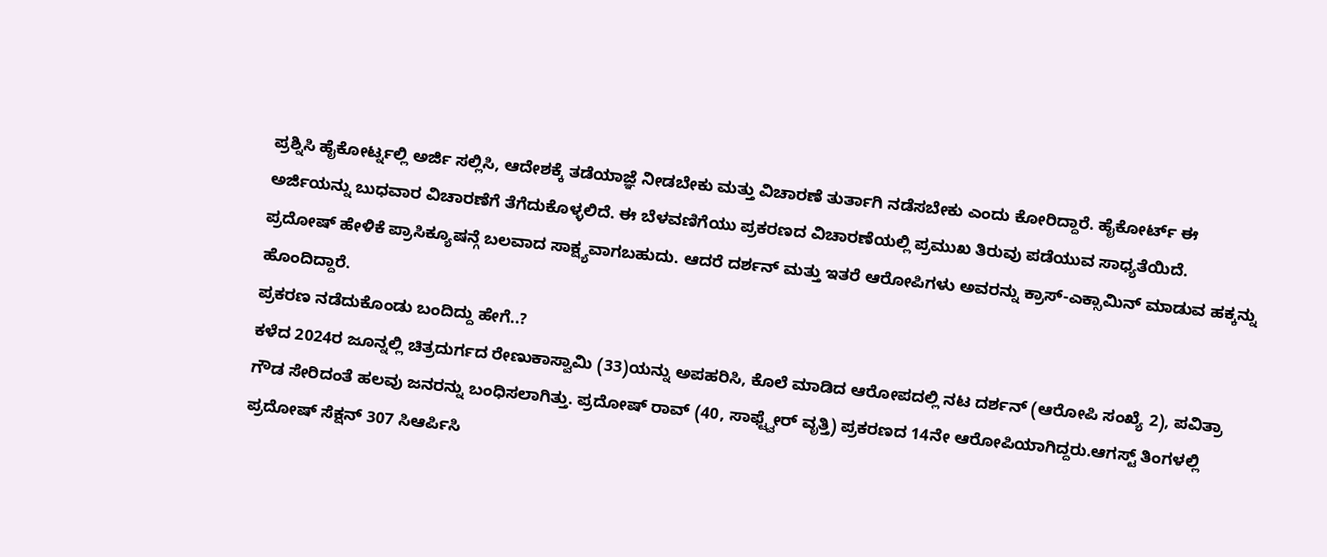ಪ್ರಶ್ನಿಸಿ ಹೈಕೋರ್ಟ್ನಲ್ಲಿ ಅರ್ಜಿ ಸಲ್ಲಿಸಿ, ಆದೇಶಕ್ಕೆ ತಡೆಯಾಜ್ಞೆ ನೀಡಬೇಕು ಮತ್ತು ವಿಚಾರಣೆ ತುರ್ತಾಗಿ ನಡೆಸಬೇಕು ಎಂದು ಕೋರಿದ್ದಾರೆ. ಹೈಕೋರ್ಟ್ ಈ ಅರ್ಜಿಯನ್ನು ಬುಧವಾರ ವಿಚಾರಣೆಗೆ ತೆಗೆದುಕೊಳ್ಳಲಿದೆ. ಈ ಬೆಳವಣಿಗೆಯು ಪ್ರಕರಣದ ವಿಚಾರಣೆಯಲ್ಲಿ ಪ್ರಮುಖ ತಿರುವು ಪಡೆಯುವ ಸಾಧ್ಯತೆಯಿದೆ. ಪ್ರದೋಷ್ ಹೇಳಿಕೆ ಪ್ರಾಸಿಕ್ಯೂಷನ್ಗೆ ಬಲವಾದ ಸಾಕ್ಷ್ಯವಾಗಬಹುದು. ಆದರೆ ದರ್ಶನ್ ಮತ್ತು ಇತರೆ ಆರೋಪಿಗಳು ಅವರನ್ನು ಕ್ರಾಸ್-ಎಕ್ಸಾಮಿನ್ ಮಾಡುವ ಹಕ್ಕನ್ನು ಹೊಂದಿದ್ದಾರೆ.
ಪ್ರಕರಣ ನಡೆದುಕೊಂಡು ಬಂದಿದ್ದು ಹೇಗೆ..?
ಕಳೆದ 2024ರ ಜೂನ್ನಲ್ಲಿ ಚಿತ್ರದುರ್ಗದ ರೇಣುಕಾಸ್ವಾಮಿ (33)ಯನ್ನು ಅಪಹರಿಸಿ, ಕೊಲೆ ಮಾಡಿದ ಆರೋಪದಲ್ಲಿ ನಟ ದರ್ಶನ್ (ಆರೋಪಿ ಸಂಖ್ಯೆ 2), ಪವಿತ್ರಾ ಗೌಡ ಸೇರಿದಂತೆ ಹಲವು ಜನರನ್ನು ಬಂಧಿಸಲಾಗಿತ್ತು. ಪ್ರದೋಷ್ ರಾವ್ (40, ಸಾಫ್ಟ್ವೇರ್ ವೃತ್ತಿ) ಪ್ರಕರಣದ 14ನೇ ಆರೋಪಿಯಾಗಿದ್ದರು.ಆಗಸ್ಟ್ ತಿಂಗಳಲ್ಲಿ ಪ್ರದೋಷ್ ಸೆಕ್ಷನ್ 307 ಸಿಆರ್ಪಿಸಿ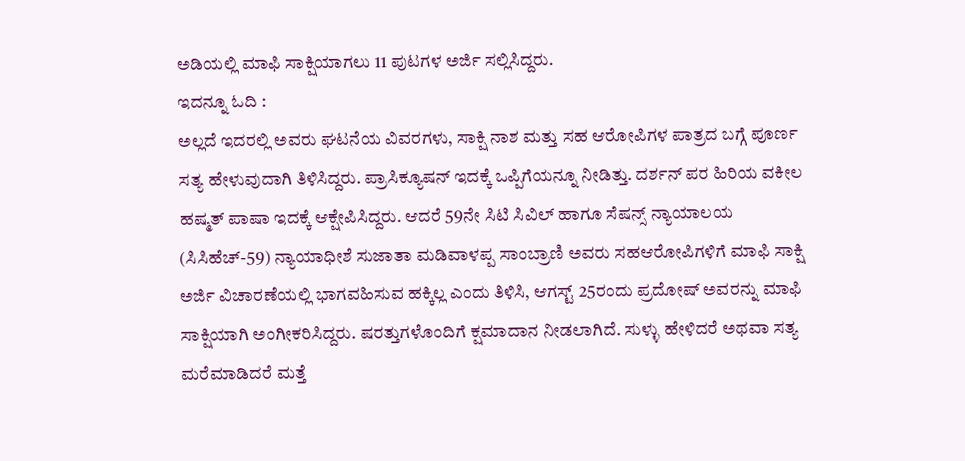ಅಡಿಯಲ್ಲಿ ಮಾಫಿ ಸಾಕ್ಷಿಯಾಗಲು 11 ಪುಟಗಳ ಅರ್ಜಿ ಸಲ್ಲಿಸಿದ್ದರು.
ಇದನ್ನೂ ಓದಿ :
ಅಲ್ಲದೆ ಇದರಲ್ಲಿ ಅವರು ಘಟನೆಯ ವಿವರಗಳು, ಸಾಕ್ಷಿ ನಾಶ ಮತ್ತು ಸಹ ಆರೋಪಿಗಳ ಪಾತ್ರದ ಬಗ್ಗೆ ಪೂರ್ಣ ಸತ್ಯ ಹೇಳುವುದಾಗಿ ತಿಳಿಸಿದ್ದರು. ಪ್ರಾಸಿಕ್ಯೂಷನ್ ಇದಕ್ಕೆ ಒಪ್ಪಿಗೆಯನ್ನೂ ನೀಡಿತ್ತು. ದರ್ಶನ್ ಪರ ಹಿರಿಯ ವಕೀಲ ಹಷ್ಮತ್ ಪಾಷಾ ಇದಕ್ಕೆ ಆಕ್ಷೇಪಿಸಿದ್ದರು. ಆದರೆ 59ನೇ ಸಿಟಿ ಸಿವಿಲ್ ಹಾಗೂ ಸೆಷನ್ಸ್ ನ್ಯಾಯಾಲಯ (ಸಿಸಿಹೆಚ್-59) ನ್ಯಾಯಾಧೀಶೆ ಸುಜಾತಾ ಮಡಿವಾಳಪ್ಪ ಸಾಂಬ್ರಾಣಿ ಅವರು ಸಹಆರೋಪಿಗಳಿಗೆ ಮಾಫಿ ಸಾಕ್ಷಿ ಅರ್ಜಿ ವಿಚಾರಣೆಯಲ್ಲಿ ಭಾಗವಹಿಸುವ ಹಕ್ಕಿಲ್ಲ ಎಂದು ತಿಳಿಸಿ, ಆಗಸ್ಟ್ 25ರಂದು ಪ್ರದೋಷ್ ಅವರನ್ನು ಮಾಫಿ ಸಾಕ್ಷಿಯಾಗಿ ಅಂಗೀಕರಿಸಿದ್ದರು. ಷರತ್ತುಗಳೊಂದಿಗೆ ಕ್ಷಮಾದಾನ ನೀಡಲಾಗಿದೆ. ಸುಳ್ಳು ಹೇಳಿದರೆ ಅಥವಾ ಸತ್ಯ ಮರೆಮಾಡಿದರೆ ಮತ್ತೆ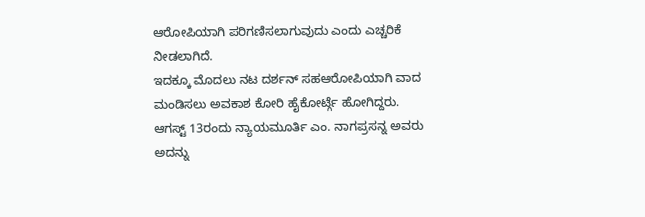ಆರೋಪಿಯಾಗಿ ಪರಿಗಣಿಸಲಾಗುವುದು ಎಂದು ಎಚ್ಚರಿಕೆ ನೀಡಲಾಗಿದೆ.
ಇದಕ್ಕೂ ಮೊದಲು ನಟ ದರ್ಶನ್ ಸಹಆರೋಪಿಯಾಗಿ ವಾದ ಮಂಡಿಸಲು ಅವಕಾಶ ಕೋರಿ ಹೈಕೋರ್ಟ್ಗೆ ಹೋಗಿದ್ದರು. ಆಗಸ್ಟ್ 13ರಂದು ನ್ಯಾಯಮೂರ್ತಿ ಎಂ. ನಾಗಪ್ರಸನ್ನ ಅವರು ಅದನ್ನು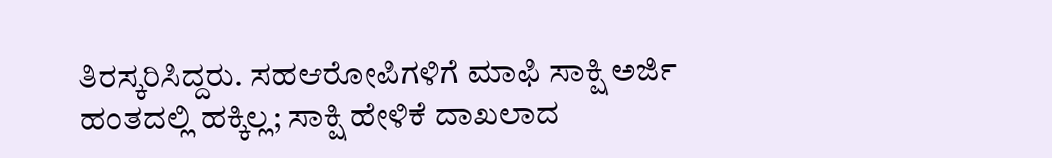ತಿರಸ್ಕರಿಸಿದ್ದರು. ಸಹಆರೋಪಿಗಳಿಗೆ ಮಾಫಿ ಸಾಕ್ಷಿ ಅರ್ಜಿ ಹಂತದಲ್ಲಿ ಹಕ್ಕಿಲ್ಲ; ಸಾಕ್ಷಿ ಹೇಳಿಕೆ ದಾಖಲಾದ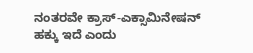ನಂತರವೇ ಕ್ರಾಸ್-ಎಕ್ಸಾಮಿನೇಷನ್ ಹಕ್ಕು ಇದೆ ಎಂದು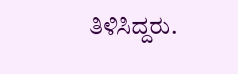ತಿಳಿಸಿದ್ದರು.